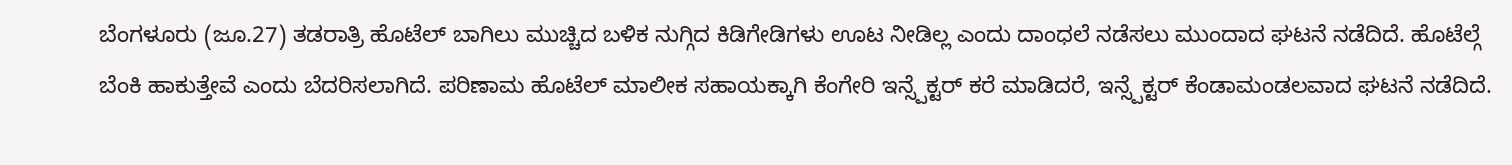ಬೆಂಗಳೂರು (ಜೂ.27) ತಡರಾತ್ರಿ ಹೊಟೆಲ್ ಬಾಗಿಲು ಮುಚ್ಚಿದ ಬಳಿಕ ನುಗ್ಗಿದ ಕಿಡಿಗೇಡಿಗಳು ಊಟ ನೀಡಿಲ್ಲ ಎಂದು ದಾಂಧಲೆ ನಡೆಸಲು ಮುಂದಾದ ಘಟನೆ ನಡೆದಿದೆ. ಹೊಟೆಲ್ಗೆ ಬೆಂಕಿ ಹಾಕುತ್ತೇವೆ ಎಂದು ಬೆದರಿಸಲಾಗಿದೆ. ಪರಿಣಾಮ ಹೊಟೆಲ್ ಮಾಲೀಕ ಸಹಾಯಕ್ಕಾಗಿ ಕೆಂಗೇರಿ ಇನ್ಸ್ಪೆಕ್ಟರ್ ಕರೆ ಮಾಡಿದರೆ, ಇನ್ಸ್ಪೆಕ್ಟರ್ ಕೆಂಡಾಮಂಡಲವಾದ ಘಟನೆ ನಡೆದಿದೆ.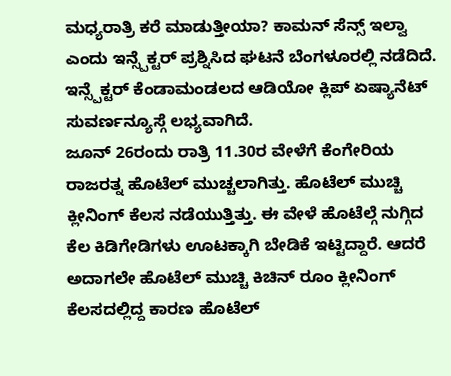ಮಧ್ಯರಾತ್ರಿ ಕರೆ ಮಾಡುತ್ತೀಯಾ? ಕಾಮನ್ ಸೆನ್ಸ್ ಇಲ್ವಾ ಎಂದು ಇನ್ಸ್ಪೆಕ್ಟರ್ ಪ್ರಶ್ನಿಸಿದ ಘಟನೆ ಬೆಂಗಳೂರಲ್ಲಿ ನಡೆದಿದೆ. ಇನ್ಸ್ಪೆಕ್ಟರ್ ಕೆಂಡಾಮಂಡಲದ ಆಡಿಯೋ ಕ್ಲಿಪ್ ಏಷ್ಯಾನೆಟ್ ಸುವರ್ಣನ್ಯೂಸ್ಗೆ ಲಭ್ಯವಾಗಿದೆ.
ಜೂನ್ 26ರಂದು ರಾತ್ರಿ 11.30ರ ವೇಳೆಗೆ ಕೆಂಗೇರಿಯ ರಾಜರತ್ನ ಹೊಟೆಲ್ ಮುಚ್ಚಲಾಗಿತ್ತು. ಹೊಟೆಲ್ ಮುಚ್ಚಿ ಕ್ಲೀನಿಂಗ್ ಕೆಲಸ ನಡೆಯುತ್ತಿತ್ತು. ಈ ವೇಳೆ ಹೊಟೆಲ್ಗೆ ನುಗ್ಗಿದ ಕೆಲ ಕಿಡಿಗೇಡಿಗಳು ಊಟಕ್ಕಾಗಿ ಬೇಡಿಕೆ ಇಟ್ಟಿದ್ದಾರೆ. ಆದರೆ ಅದಾಗಲೇ ಹೊಟೆಲ್ ಮುಚ್ಚಿ ಕಿಚಿನ್ ರೂಂ ಕ್ಲೀನಿಂಗ್ ಕೆಲಸದಲ್ಲಿದ್ದ ಕಾರಣ ಹೊಟೆಲ್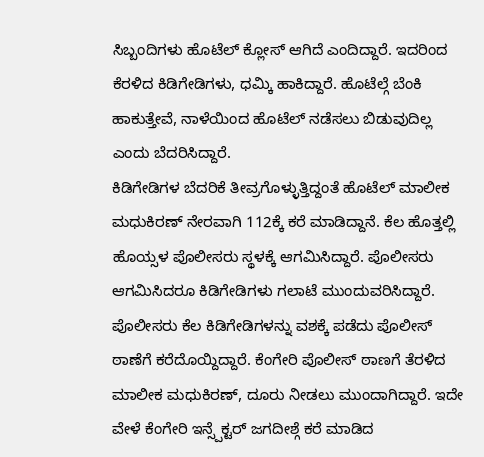ಸಿಬ್ಬಂದಿಗಳು ಹೊಟೆಲ್ ಕ್ಲೋಸ್ ಆಗಿದೆ ಎಂದಿದ್ದಾರೆ. ಇದರಿಂದ ಕೆರಳಿದ ಕಿಡಿಗೇಡಿಗಳು, ಧಮ್ಕಿ ಹಾಕಿದ್ದಾರೆ. ಹೊಟೆಲ್ಗೆ ಬೆಂಕಿ ಹಾಕುತ್ತೇವೆ, ನಾಳೆಯಿಂದ ಹೊಟೆಲ್ ನಡೆಸಲು ಬಿಡುವುದಿಲ್ಲ ಎಂದು ಬೆದರಿಸಿದ್ದಾರೆ.
ಕಿಡಿಗೇಡಿಗಳ ಬೆದರಿಕೆ ತೀವ್ರಗೊಳ್ಳುತ್ತಿದ್ದಂತೆ ಹೊಟೆಲ್ ಮಾಲೀಕ ಮಧುಕಿರಣ್ ನೇರವಾಗಿ 112ಕ್ಕೆ ಕರೆ ಮಾಡಿದ್ದಾನೆ. ಕೆಲ ಹೊತ್ತಲ್ಲಿ ಹೊಯ್ಸಳ ಪೊಲೀಸರು ಸ್ಥಳಕ್ಕೆ ಆಗಮಿಸಿದ್ದಾರೆ. ಪೊಲೀಸರು ಆಗಮಿಸಿದರೂ ಕಿಡಿಗೇಡಿಗಳು ಗಲಾಟೆ ಮುಂದುವರಿಸಿದ್ದಾರೆ. ಪೊಲೀಸರು ಕೆಲ ಕಿಡಿಗೇಡಿಗಳನ್ನು ವಶಕ್ಕೆ ಪಡೆದು ಪೊಲೀಸ್ ಠಾಣೆಗೆ ಕರೆದೊಯ್ದಿದ್ದಾರೆ. ಕೆಂಗೇರಿ ಪೊಲೀಸ್ ಠಾಣಗೆ ತೆರಳಿದ ಮಾಲೀಕ ಮಧುಕಿರಣ್, ದೂರು ನೀಡಲು ಮುಂದಾಗಿದ್ದಾರೆ. ಇದೇ ವೇಳೆ ಕೆಂಗೇರಿ ಇನ್ಸ್ಪೆಕ್ಟರ್ ಜಗದೀಶ್ಗೆ ಕರೆ ಮಾಡಿದ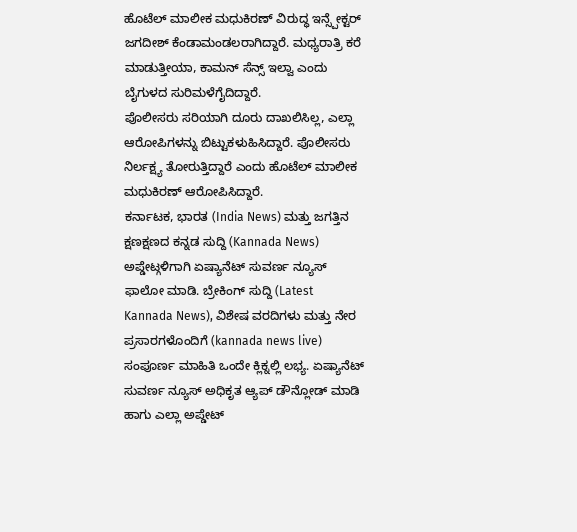ಹೊಟೆಲ್ ಮಾಲೀಕ ಮಧುಕಿರಣ್ ವಿರುದ್ಧ ಇನ್ಸ್ಪೇಕ್ಟರ್ ಜಗದೀಶ್ ಕೆಂಡಾಮಂಡಲರಾಗಿದ್ದಾರೆ. ಮಧ್ಯರಾತ್ರಿ ಕರೆ ಮಾಡುತ್ತೀಯಾ, ಕಾಮನ್ ಸೆನ್ಸ್ ಇಲ್ವಾ ಎಂದು ಬೈಗುಳದ ಸುರಿಮಳೆಗೈದಿದ್ದಾರೆ.
ಪೊಲೀಸರು ಸರಿಯಾಗಿ ದೂರು ದಾಖಲಿಸಿಲ್ಲ, ಎಲ್ಲಾ ಆರೋಪಿಗಳನ್ನು ಬಿಟ್ಟುಕಳುಹಿಸಿದ್ದಾರೆ. ಪೊಲೀಸರು ನಿರ್ಲಕ್ಷ್ಯ ತೋರುತ್ತಿದ್ದಾರೆ ಎಂದು ಹೊಟೆಲ್ ಮಾಲೀಕ ಮಧುಕಿರಣ್ ಆರೋಪಿಸಿದ್ದಾರೆ.
ಕರ್ನಾಟಕ, ಭಾರತ (India News) ಮತ್ತು ಜಗತ್ತಿನ ಕ್ಷಣಕ್ಷಣದ ಕನ್ನಡ ಸುದ್ದಿ (Kannada News) ಅಪ್ಡೇಟ್ಗಳಿಗಾಗಿ ಏಷ್ಯಾನೆಟ್ ಸುವರ್ಣ ನ್ಯೂಸ್ ಫಾಲೋ ಮಾಡಿ. ಬ್ರೇಕಿಂಗ್ ಸುದ್ದಿ (Latest Kannada News), ವಿಶೇಷ ವರದಿಗಳು ಮತ್ತು ನೇರ ಪ್ರಸಾರಗಳೊಂದಿಗೆ (kannada news live) ಸಂಪೂರ್ಣ ಮಾಹಿತಿ ಒಂದೇ ಕ್ಲಿಕ್ನಲ್ಲಿ ಲಭ್ಯ. ಏಷ್ಯಾನೆಟ್ ಸುವರ್ಣ ನ್ಯೂಸ್ ಅಧಿಕೃತ ಆ್ಯಪ್ ಡೌನ್ಲೋಡ್ ಮಾಡಿ ಹಾಗು ಎಲ್ಲಾ ಅಪ್ಡೇಟ್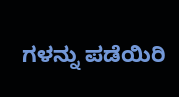ಗಳನ್ನು ಪಡೆಯಿರಿ